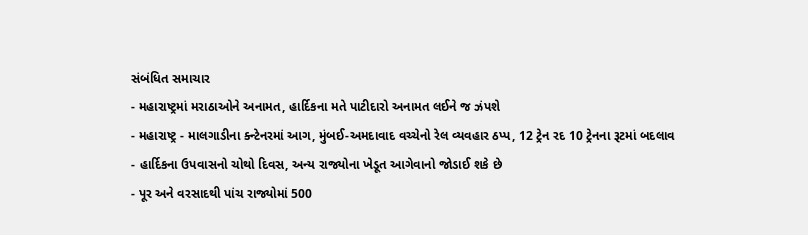સંબંધિત સમાચાર
- મહારાષ્ટ્રમાં મરાઠાઓને અનામત, હાર્દિકના મતે પાટીદારો અનામત લઈને જ ઝંપશે
- મહારાષ્ટ્ર - માલગાડીના ક્ન્ટેનરમાં આગ, મુંબઈ-અમદાવાદ વચ્ચેનો રેલ વ્યવહાર ઠપ્પ, 12 ટ્રેન રદ 10 ટ્રેનના રૂટમાં બદલાવ
- હાર્દિકના ઉપવાસનો ચોથો દિવસ, અન્ય રાજ્યોના ખેડૂત આગેવાનો જોડાઈ શકે છે
- પૂર અને વરસાદથી પાંચ રાજ્યોમાં 500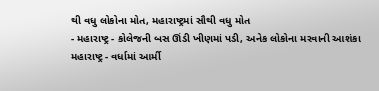થી વધુ લોકોના મોત, મહારાષ્ટ્રમાં સૌથી વધુ મોત
- મહારાષ્ટ્ર - કોલેજની બસ ઊંડી ખીણમાં પડી, અનેક લોકોના મરવાની આશંકા
મહારાષ્ટ્ર - વર્ધામાં આર્મી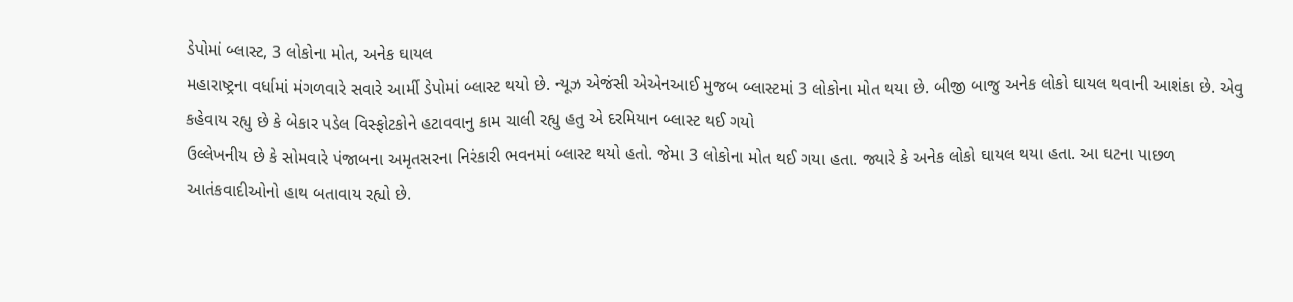ડેપોમાં બ્લાસ્ટ, 3 લોકોના મોત, અનેક ઘાયલ
મહારાષ્ટ્રના વર્ધામાં મંગળવારે સવારે આર્મી ડેપોમાં બ્લાસ્ટ થયો છે. ન્યૂઝ એજંસી એએનઆઈ મુજબ બ્લાસ્ટમાં 3 લોકોના મોત થયા છે. બીજી બાજુ અનેક લોકો ઘાયલ થવાની આશંકા છે. એવુ કહેવાય રહ્યુ છે કે બેકાર પડેલ વિસ્ફોટકોને હટાવવાનુ કામ ચાલી રહ્યુ હતુ એ દરમિયાન બ્લાસ્ટ થઈ ગયો
ઉલ્લેખનીય છે કે સોમવારે પંજાબના અમૃતસરના નિરંકારી ભવનમાં બ્લાસ્ટ થયો હતો. જેમા 3 લોકોના મોત થઈ ગયા હતા. જ્યારે કે અનેક લોકો ઘાયલ થયા હતા. આ ઘટના પાછળ આતંકવાદીઓનો હાથ બતાવાય રહ્યો છે.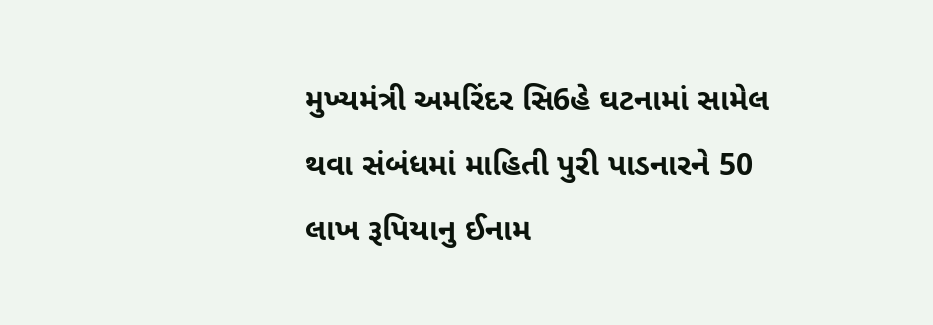મુખ્યમંત્રી અમરિંદર સિ6હે ઘટનામાં સામેલ થવા સંબંધમાં માહિતી પુરી પાડનારને 50 લાખ રૂપિયાનુ ઈનામ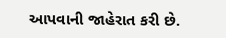આપવાની જાહેરાત કરી છે.